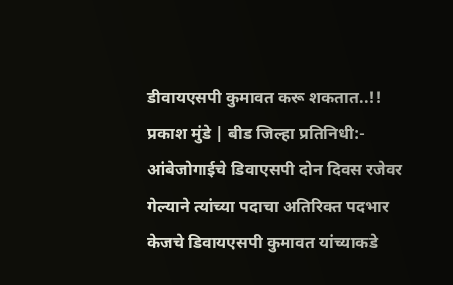डीवायएसपी कुमावत करू शकतात..!!
प्रकाश मुंडे | बीड जिल्हा प्रतिनिधी:-
आंबेजोगाईचे डिवाएसपी दोन दिवस रजेवर गेल्याने त्यांच्या पदाचा अतिरिक्त पदभार केजचे डिवायएसपी कुमावत यांच्याकडे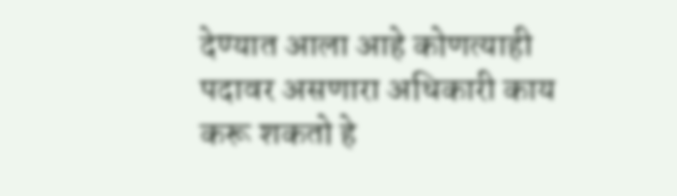देण्यात आला आहे कोणत्याही पदावर असणारा अधिकारी काय करू शकतो हे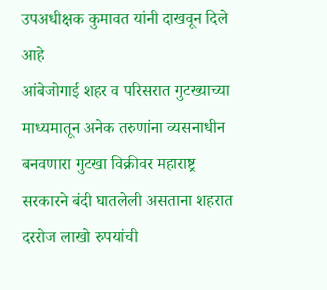उपअधीक्षक कुमावत यांनी दाखवून दिले आहे
आंबेजोगाई शहर व परिसरात गुटख्याच्या माध्यमातून अनेक तरुणांना व्यसनाधीन बनवणारा गुटखा विक्रीवर महाराष्ट्र सरकारने बंदी घातलेली असताना शहरात दररोज लाखो रुपयांची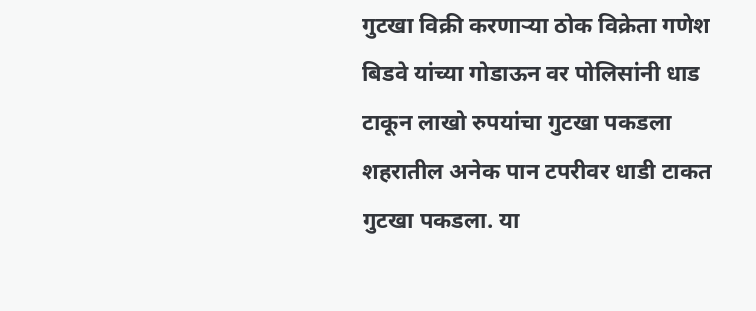गुटखा विक्री करणाऱ्या ठोक विक्रेता गणेश बिडवे यांच्या गोडाऊन वर पोलिसांनी धाड टाकून लाखो रुपयांचा गुटखा पकडला शहरातील अनेक पान टपरीवर धाडी टाकत गुटखा पकडला. या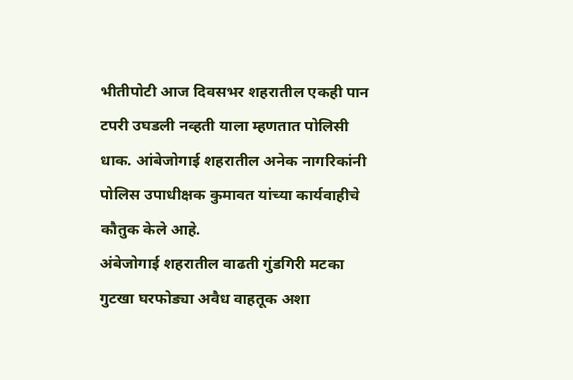भीतीपोटी आज दिवसभर शहरातील एकही पान टपरी उघडली नव्हती याला म्हणतात पोलिसी धाक. आंबेजोगाई शहरातील अनेक नागरिकांनी पोलिस उपाधीक्षक कुमावत यांच्या कार्यवाहीचे कौतुक केले आहे.
अंबेजोगाई शहरातील वाढती गुंडगिरी मटका गुटखा घरफोड्या अवैध वाहतूक अशा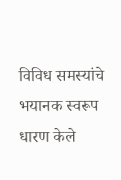विविध समस्यांचे भयानक स्वरूप धारण केले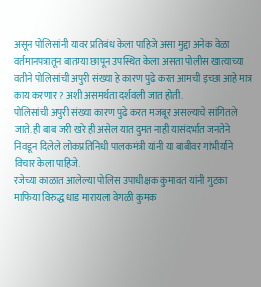असून पोलिसांनी यावर प्रतिबंध केला पाहिजे असा मुद्दा अनेक वेळा वर्तमानपत्रातून बातम्या छापून उपस्थित केला असता पोलीस खात्याच्या वतीने पोलिसांची अपुरी संख्या हे कारण पुढे करत आमची इच्छा आहे मात्र काय करणार ? अशी असमर्थता दर्शवली जात होती.
पोलिसांची अपुरी संख्या कारण पुढे करत मजबूर असल्याचे सांगितले जाते. ही बाब जरी खरे ही असेल यात दुमत नाही यासंदर्भात जनतेने निवडून दिलेले लोकप्रतिनिधी पालकमंत्री यांनी या बाबीवर गांभीर्याने विचार केला पाहिजे.
रजेच्या काळात आलेल्या पोलिस उपाधीक्षक कुमावत यांनी गुटका माफिया विरुद्ध धाड मारायला वेगळी कुमक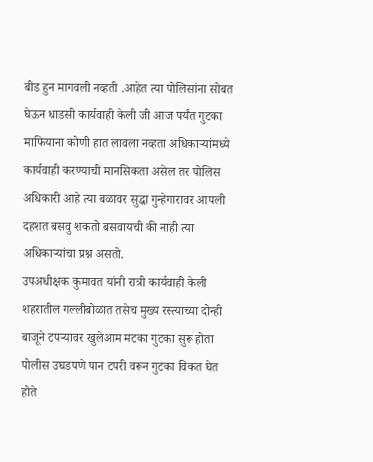बीड हुन मागवली नव्हती .आहेत त्या पोलिसांना सोबत घेऊन धाडसी कार्यवाही केली जी आज पर्यंत गुटका माफियाना कोणी हात लावला नव्हता अधिकाऱ्यांमध्ये कार्यवाही करण्याची मानसिकता असेल तर पोलिस अधिकारी आहे त्या बळावर सुद्धा गुन्हेगारावर आपली दहशत बसवु शकतो बसवायची की नाही त्या अधिकाऱ्यांचा प्रश्न असतो.
उपअधीक्षक कुमावत यांनी रात्री कार्यवाही केली शहरातील गल्लीबोळात तसेच मुख्य रस्त्याच्या दोन्ही बाजूने टपऱ्यावर खुलेआम मटका गुटका सुरू होता पोलीस उघडपणे पान टपरी वरून गुटका विकत घेत होते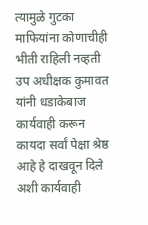त्यामुळे गुटका माफियांना कोणाचीही भीती राहिली नव्हती उप अधीक्षक कुमावत यांनी धडाकेबाज कार्यवाही करून कायदा सर्वां पेक्षा श्रेष्ठ आहे हे दाखवून दिले अशी कार्यवाही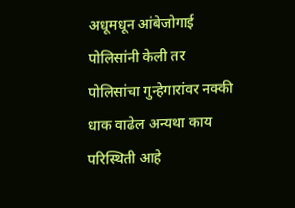अधूमधून आंबेजोगाई पोलिसांनी केली तर पोलिसांचा गुन्हेगारांवर नक्की धाक वाढेल अन्यथा काय परिस्थिती आहे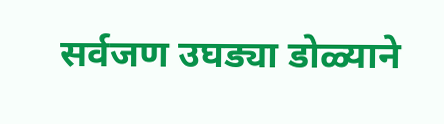सर्वजण उघड्या डोळ्याने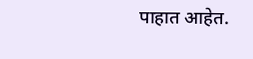पाहात आहेत.